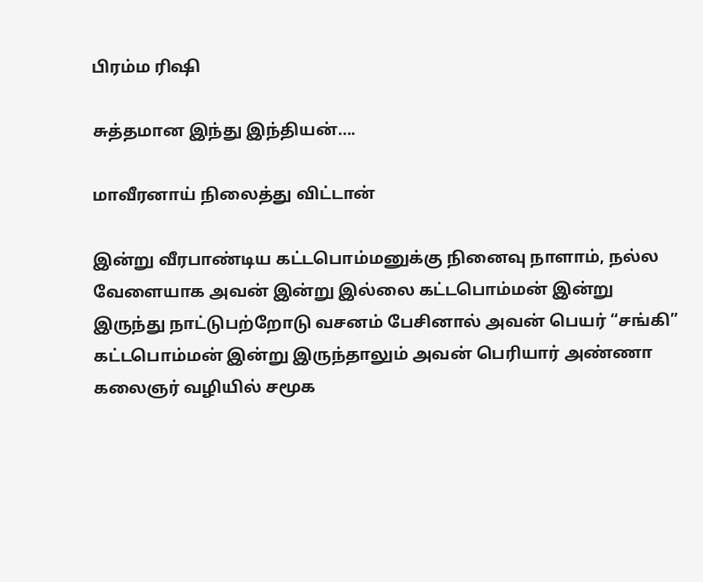பிரம்ம ரிஷி

சுத்தமான இந்து இந்தியன்….

மாவீரனாய் நிலைத்து விட்டான்

இன்று வீரபாண்டிய கட்டபொம்மனுக்கு நினைவு நாளாம், நல்ல வேளையாக அவன் இன்று இல்லை கட்டபொம்மன் இன்று இருந்து நாட்டுபற்றோடு வசனம் பேசினால் அவன் பெயர் “சங்கி” கட்டபொம்மன் இன்று இருந்தாலும் அவன் பெரியார் அண்ணா கலைஞர் வழியில் சமூக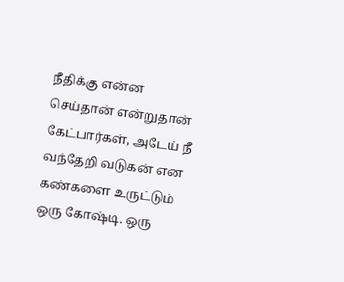நீதிக்கு என்ன செய்தான் என்றுதான் கேட்பார்கள், அடேய் நீ வந்தேறி வடுகன் என கண்களை உருட்டும் ஒரு கோஷ்டி. ஒரு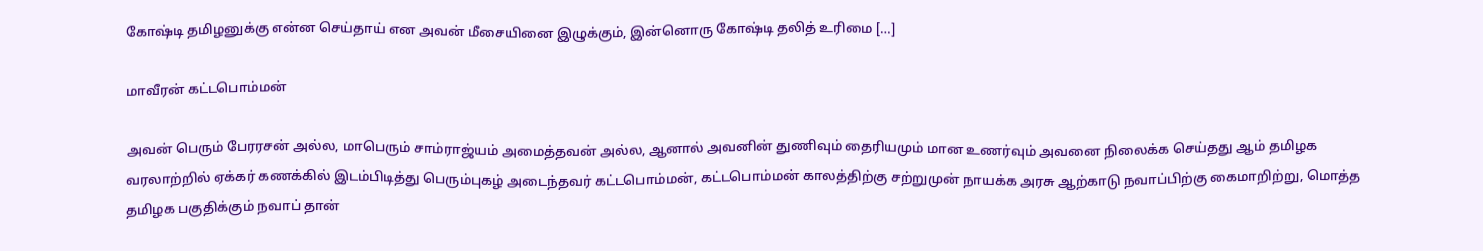கோஷ்டி தமிழனுக்கு என்ன செய்தாய் என அவன் மீசையினை இழுக்கும், இன்னொரு கோஷ்டி தலித் உரிமை […]

மாவீரன் கட்டபொம்மன்

அவன் பெரும் பேரரசன் அல்ல, மாபெரும் சாம்ராஜ்யம் அமைத்தவன் அல்ல, ஆனால் அவனின் துணிவும் தைரியமும் மான உணர்வும் அவனை நிலைக்க செய்தது ஆம் தமிழக வரலாற்றில் ஏக்கர் கணக்கில் இடம்பிடித்து பெரும்புகழ் அடைந்தவர் கட்டபொம்மன், கட்டபொம்மன் காலத்திற்கு சற்றுமுன் நாயக்க அரசு ஆற்காடு நவாப்பிற்கு கைமாறிற்று, மொத்த தமிழக பகுதிக்கும் நவாப் தான்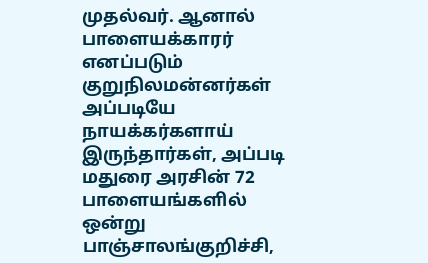முதல்வர். ஆனால் பாளையக்காரர் எனப்படும் குறுநிலமன்னர்கள் அப்படியே நாயக்கர்களாய் இருந்தார்கள், அப்படி மதுரை அரசின் 72 பாளையங்களில் ஒன்று பாஞ்சாலங்குறிச்சி,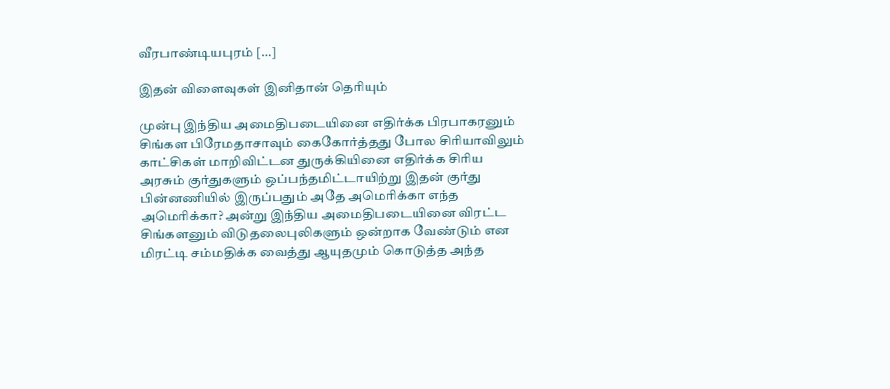வீரபாண்டியபுரம் […]

இதன் விளைவுகள் இனிதான் தெரியும்

முன்பு இந்திய அமைதிபடையினை எதிர்க்க பிரபாகரனும் சிங்கள பிரேமதாசாவும் கைகோர்த்தது போல சிரியாவிலும் காட்சிகள் மாறிவிட்டன‌ துருக்கியினை எதிர்க்க சிரிய அரசும் குர்துகளும் ஒப்பந்தமிட்டாயிற்று இதன் குர்து பின்னணியில் இருப்பதும் அதே அமெரிக்கா எந்த அமெரிக்கா? அன்று இந்திய அமைதிபடையினை விரட்ட சிங்களனும் விடுதலைபுலிகளும் ஒன்றாக வேண்டும் என மிரட்டி சம்மதிக்க வைத்து ஆயுதமும் கொடுத்த அந்த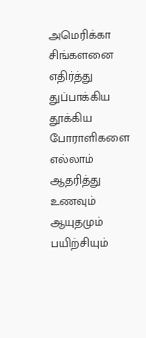அமெரிக்கா சிங்களனை எதிர்த்து துப்பாக்கிய தூக்கிய போராளிகளை எல்லாம் ஆதரித்து உணவும் ஆயுதமும் பயிற்சியும்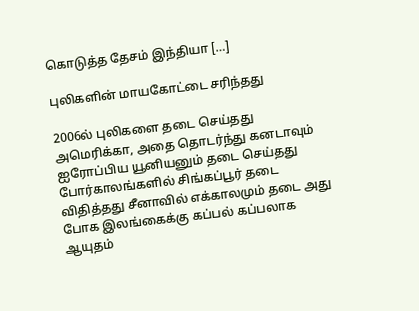கொடுத்த தேசம் இந்தியா […]

புலிகளின் மாயகோட்டை சரிந்தது

2006ல் புலிகளை தடை செய்தது அமெரிக்கா, அதை தொடர்ந்து கனடாவும் ஐரோப்பிய யூனியனும் தடை செய்தது போர்காலங்களில் சிங்கப்பூர் தடை விதித்தது சீனாவில் எக்காலமும் தடை அது போக இலங்கைக்கு கப்பல் கப்பலாக ஆயுதம்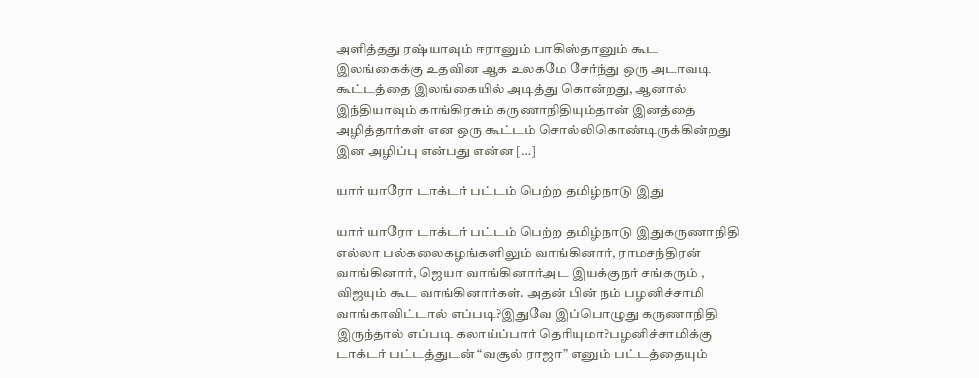அளித்தது ரஷ்யாவும் ஈரானும் பாகிஸ்தானும் கூட இலங்கைக்கு உதவின‌ ஆக உலகமே சேர்ந்து ஒரு அடாவடி கூட்டத்தை இலங்கையில் அடித்து கொன்றது, ஆனால் இந்தியாவும் காங்கிரசும் கருணாநிதியும்தான் இனத்தை அழித்தார்கள் என ஒரு கூட்டம் சொல்லிகொண்டிருக்கின்றது இன அழிப்பு என்பது என்ன […]

யார் யாரோ டாக்டர் பட்டம் பெற்ற தமிழ்நாடு இது

யார் யாரோ டாக்டர் பட்டம் பெற்ற தமிழ்நாடு இதுகருணாநிதி எல்லா பல்கலைகழங்களிலும் வாங்கினார், ராமசந்திரன் வாங்கினார், ஜெயா வாங்கினார்அட இயக்குநர் சங்கரும் , விஜயும் கூட வாங்கினார்கள். அதன் பின் நம் பழனிச்சாமி வாங்காவிட்டால் எப்படி?இதுவே இப்பொழுது கருணாநிதி இருந்தால் எப்படி கலாய்ப்பார் தெரியுமா?பழனிச்சாமிக்கு டாக்டர் பட்டத்துடன் “வசூல் ராஜா” எனும் பட்டத்தையும்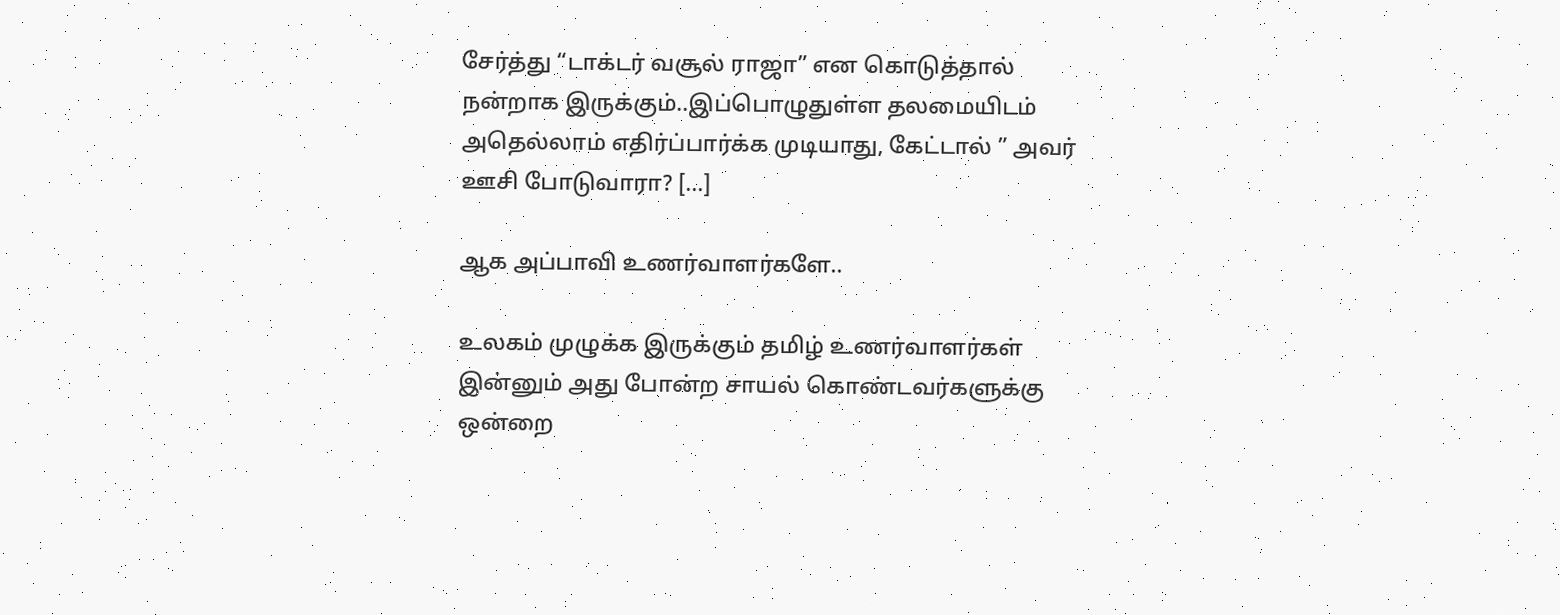சேர்த்து “டாக்டர் வசூல் ராஜா” என‌ கொடுத்தால் நன்றாக இருக்கும்..இப்பொழுதுள்ள தலமையிடம் அதெல்லாம் எதிர்ப்பார்க்க முடியாது, கேட்டால் ” அவர் ஊசி போடுவாரா? […]

ஆக அப்பாவி உணர்வாளர்களே..

உலகம் முழுக்க இருக்கும் தமிழ் உணர்வாளர்கள் இன்னும் அது போன்ற சாயல் கொண்டவர்களுக்கு ஒன்றை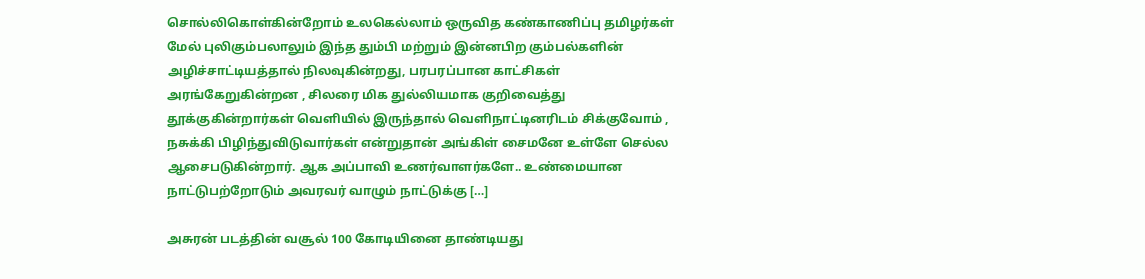சொல்லிகொள்கின்றோம் உலகெல்லாம் ஒருவித கண்காணிப்பு தமிழர்கள் மேல் புலிகும்பலாலும் இந்த தும்பி மற்றும் இன்னபிற கும்பல்களின் அழிச்சாட்டியத்தால் நிலவுகின்றது, பரபரப்பான காட்சிகள் அரங்கேறுகின்றன , சிலரை மிக துல்லியமாக குறிவைத்து தூக்குகின்றார்கள் வெளியில் இருந்தால் வெளிநாட்டினரிடம் சிக்குவோம் , நசுக்கி பிழிந்துவிடுவார்கள் என்றுதான் அங்கிள் சைமனே உள்ளே செல்ல ஆசைபடுகின்றார். ஆக அப்பாவி உணர்வாளர்களே.. உண்மையான நாட்டுபற்றோடும் அவரவர் வாழும் நாட்டுக்கு […]

அசுரன் படத்தின் வசூல் 100 கோடியினை தாண்டியது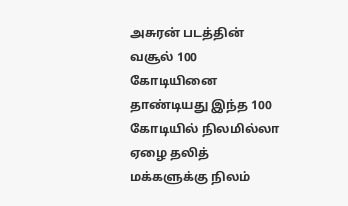அசுரன் படத்தின் வசூல் 100 கோடியினை தாண்டியது இந்த 100 கோடியில் நிலமில்லா ஏழை தலித் மக்களுக்கு நிலம்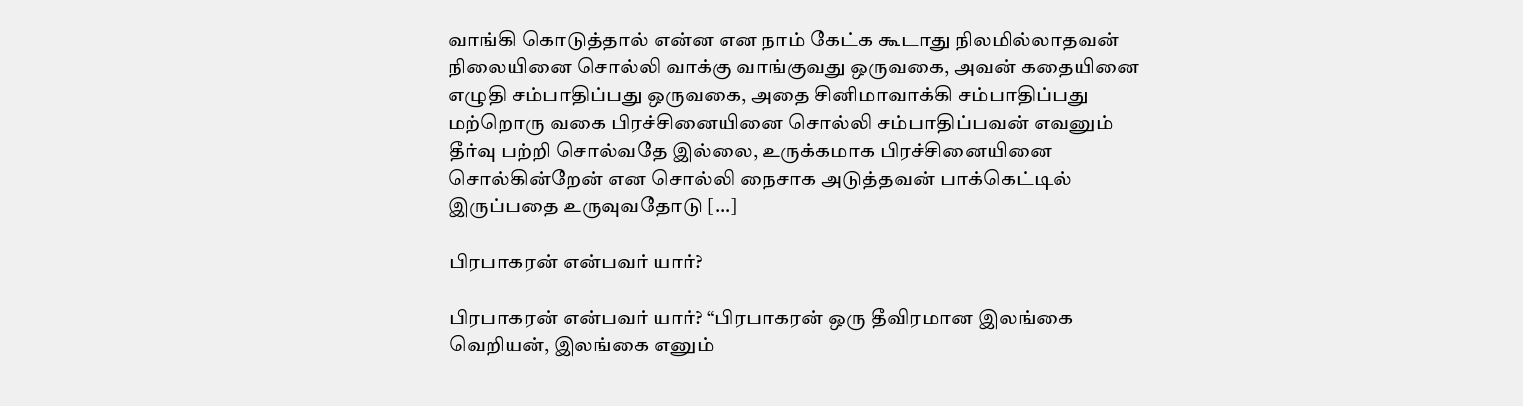வாங்கி கொடுத்தால் என்ன என நாம் கேட்க கூடாது நிலமில்லாதவன் நிலையினை சொல்லி வாக்கு வாங்குவது ஒருவகை, அவன் கதையினை எழுதி சம்பாதிப்பது ஒருவகை, அதை சினிமாவாக்கி சம்பாதிப்பது மற்றொரு வகை பிரச்சினையினை சொல்லி சம்பாதிப்பவன் எவனும் தீர்வு பற்றி சொல்வதே இல்லை, உருக்கமாக பிரச்சினையினை சொல்கின்றேன் என சொல்லி நைசாக அடுத்தவன் பாக்கெட்டில் இருப்பதை உருவுவதோடு […]

பிரபாகரன் என்பவர் யார்?

பிரபாகரன் என்பவர் யார்? “பிரபாகரன் ஒரு தீவிரமான இலங்கை வெறியன், இலங்கை எனும்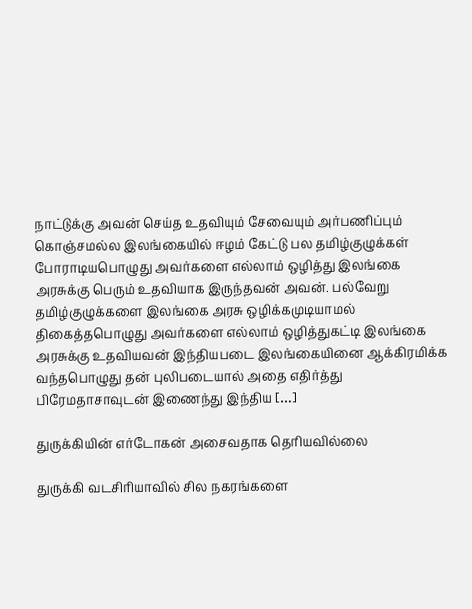நாட்டுக்கு அவன் செய்த உதவியும் சேவையும் அர்பணிப்பும் கொஞ்சமல்ல‌ இலங்கையில் ஈழம் கேட்டு பல தமிழ்குழுக்கள் போராடியபொழுது அவர்களை எல்லாம் ஒழித்து இலங்கை அரசுக்கு பெரும் உதவியாக இருந்தவன் அவன். பல்வேறு தமிழ்குழுக்களை இலங்கை அரசு ஒழிக்கமுடியாமல் திகைத்தபொழுது அவர்களை எல்லாம் ஒழித்துகட்டி இலங்கை அரசுக்கு உதவியவன் இந்தியபடை இலங்கையினை ஆக்கிரமிக்க வந்தபொழுது தன் புலிபடையால் அதை எதிர்த்து பிரேமதாசாவுடன் இணைந்து இந்திய […]

துருக்கியின் எர்டோகன் அசைவதாக தெரியவில்லை

துருக்கி வடசிரியாவில் சில நகரங்களை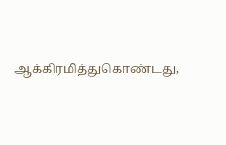ஆக்கிரமித்துகொண்டது,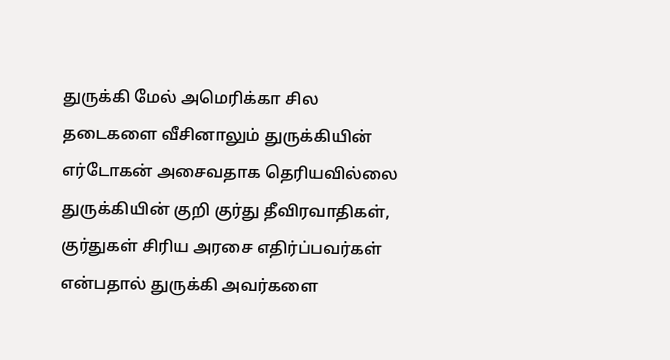துருக்கி மேல் அமெரிக்கா சில தடைகளை வீசினாலும் துருக்கியின் எர்டோகன் அசைவதாக தெரியவில்லை துருக்கியின் குறி குர்து தீவிரவாதிகள், குர்துகள் சிரிய அரசை எதிர்ப்பவர்கள் என்பதால் துருக்கி அவர்களை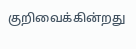குறிவைக்கின்றது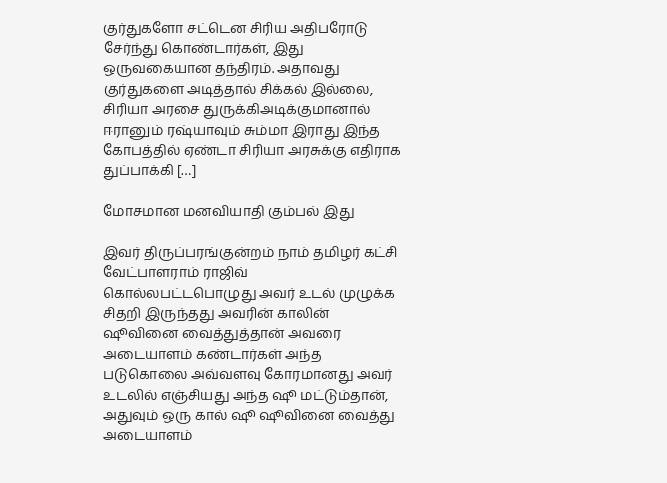குர்துகளோ சட்டென சிரிய அதிபரோடு சேர்ந்து கொண்டார்கள், இது ஒருவகையான தந்திரம். அதாவது குர்துகளை அடித்தால் சிக்கல் இல்லை, சிரியா அரசை துருக்கிஅடிக்குமானால் ஈரானும் ரஷ்யாவும் சும்மா இராது இந்த கோபத்தில் ஏண்டா சிரியா அரசுக்கு எதிராக துப்பாக்கி […]

மோசமான மனவியாதி கும்பல் இது

இவர் திருப்பரங்குன்றம் நாம் தமிழர் கட்சி வேட்பாளராம் ராஜிவ் கொல்லபட்டபொழுது அவர் உடல் முழுக்க சிதறி இருந்தது அவரின் காலின் ஷூவினை வைத்துத்தான் அவரை அடையாளம் கண்டார்கள் அந்த படுகொலை அவ்வளவு கோரமானது அவர் உடலில் எஞ்சியது அந்த ஷூ மட்டும்தான், அதுவும் ஒரு கால் ஷூ ஷூவினை வைத்து அடையாளம்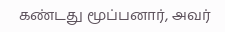கண்டது மூப்பனார், அவர்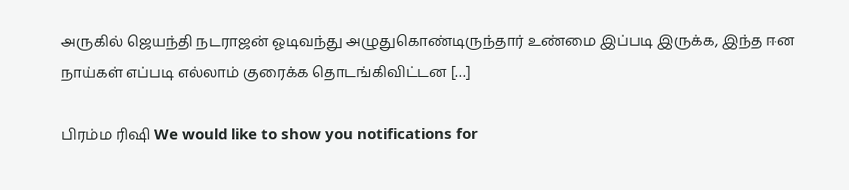அருகில் ஜெயந்தி நடராஜன் ஓடிவந்து அழுதுகொண்டிருந்தார் உண்மை இப்படி இருக்க, இந்த ஈன நாய்கள் எப்படி எல்லாம் குரைக்க தொடங்கிவிட்டன […]

பிரம்ம ரிஷி We would like to show you notifications for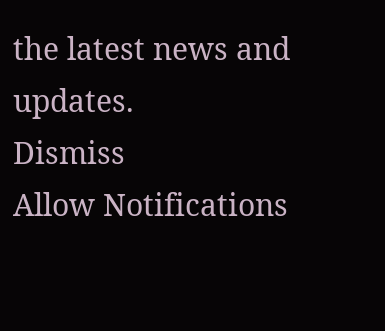the latest news and updates.
Dismiss
Allow Notifications